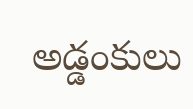అడ్డంకులు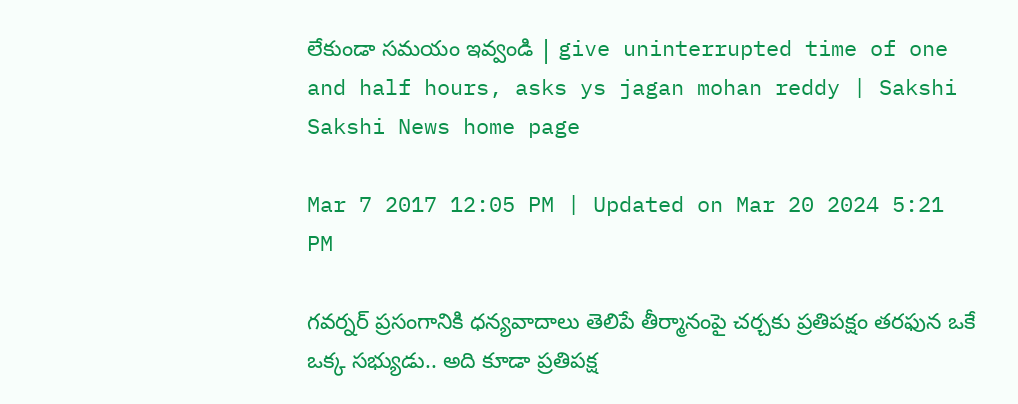లేకుండా సమయం ఇవ్వండి | give uninterrupted time of one and half hours, asks ys jagan mohan reddy | Sakshi
Sakshi News home page

Mar 7 2017 12:05 PM | Updated on Mar 20 2024 5:21 PM

గవర్నర్ ప్రసంగానికి ధన్యవాదాలు తెలిపే తీర్మానంపై చర్చకు ప్రతిపక్షం తరఫున ఒకే ఒక్క సభ్యుడు.. అది కూడా ప్రతిపక్ష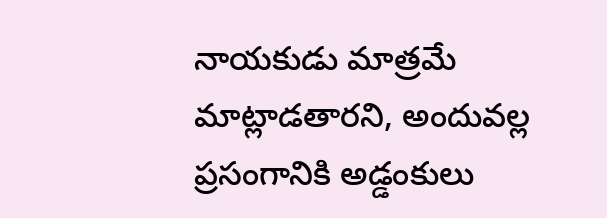నాయకుడు మాత్రమే మాట్లాడతారని, అందువల్ల ప్రసంగానికి అడ్డంకులు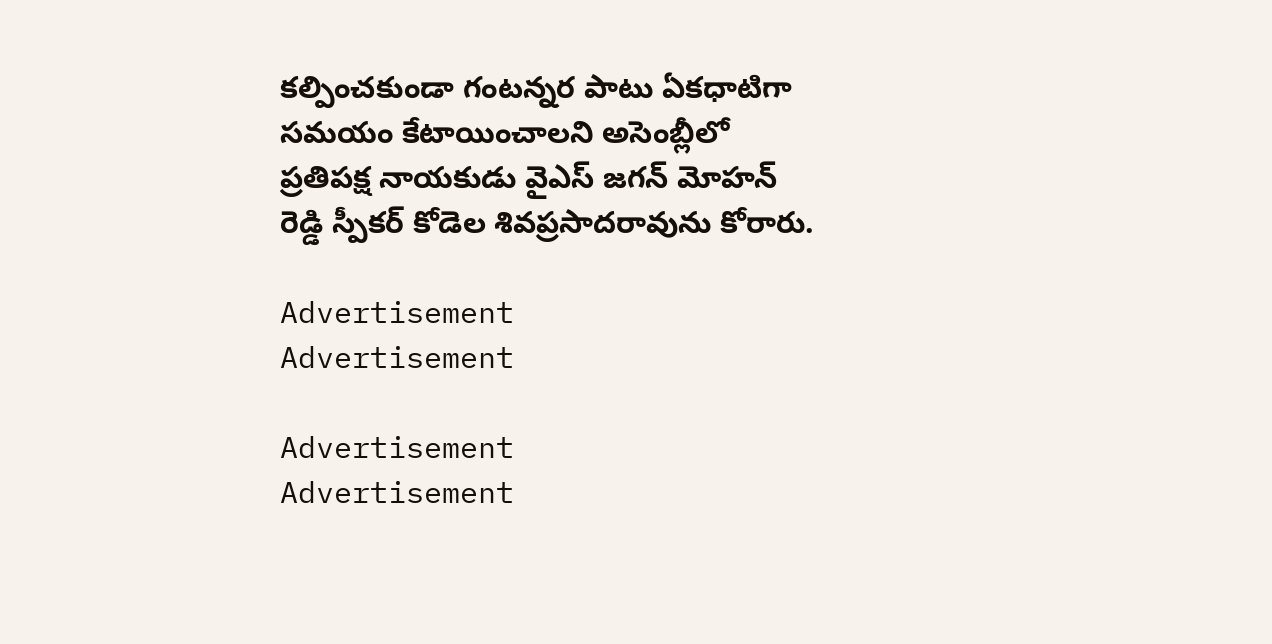కల్పించకుండా గంటన్నర పాటు ఏకధాటిగా సమయం కేటాయించాలని అసెంబ్లీలో ప్రతిపక్ష నాయకుడు వైఎస్ జగన్ మోహన్ రెడ్డి స్పీకర్ కోడెల శివప్రసాదరావును కోరారు.

Advertisement
Advertisement

Advertisement
Advertisement